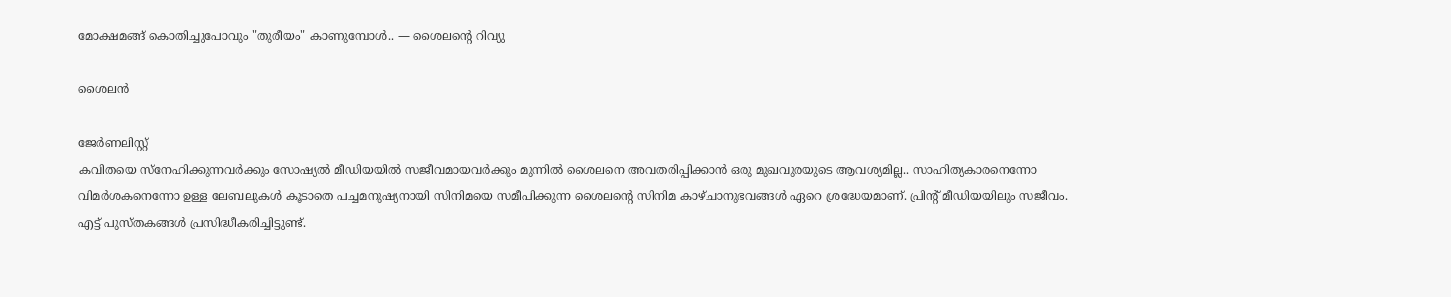മോക്ഷമങ്ങ് കൊതിച്ചുപോവും "തുരീയം" കാണുമ്പോൾ.. — ശൈലന്റെ റിവ്യു

ശൈലൻ

ജേര്‍ണലിസ്റ്റ്
കവിതയെ സ്നേഹിക്കുന്നവർക്കും സോഷ്യൽ മീഡിയയിൽ സജീവമായവർക്കും മുന്നിൽ ശൈലനെ അവതരിപ്പിക്കാൻ ഒരു മുഖവുരയുടെ ആവശ്യമില്ല.. സാഹിത്യകാരനെന്നോ വിമർശകനെന്നോ ഉള്ള ലേബലുകൾ കൂടാതെ പച്ചമനുഷ്യനായി സിനിമയെ സമീപിക്കുന്ന ശൈലന്റെ സിനിമ കാഴ്ചാനുഭവങ്ങൾ ഏറെ ശ്രദ്ധേയമാണ്. പ്രിന്റ് മീഡിയയിലും സജീവം. എട്ട് പുസ്തകങ്ങൾ പ്രസിദ്ധീകരിച്ചിട്ടുണ്ട്.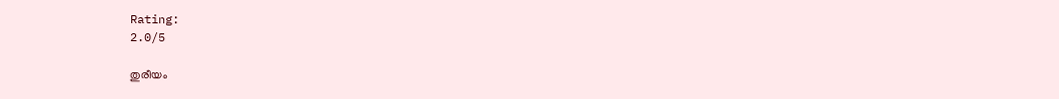Rating:
2.0/5

തുരീയം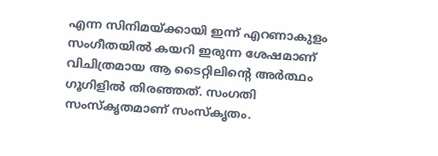എന്ന സിനിമയ്ക്കായി ഇന്ന് എറണാകുളം സംഗീതയിൽ കയറി ഇരുന്ന ശേഷമാണ് വിചിത്രമായ ആ ടൈറ്റിലിന്റെ അർത്ഥം ഗൂഗിളിൽ തിരഞ്ഞത്. സംഗതി സംസ്കൃതമാണ് സംസ്കൃതം.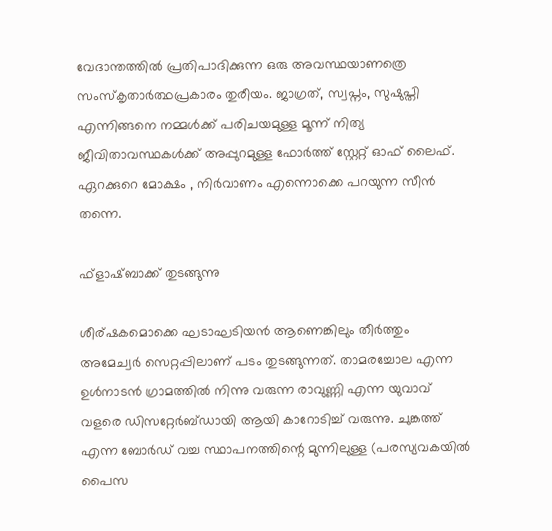വേദാന്തത്തിൽ പ്രതിപാദിക്കുന്ന ഒരു അവസ്ഥയാണത്രെ സംസ്കൃതാർത്ഥപ്രകാരം തുരീയം. ജാഗ്രത്, സ്വപ്നം, സുഷുപ്തി എന്നിങ്ങനെ നമ്മൾക്ക് പരിചയമുള്ള മൂന്ന് നിത്യ ജീവിതാവസ്ഥകൾക്ക് അപ്പുറമുള്ള ഫോർത്ത് സ്റ്റേറ്റ് ഓഫ് ലൈഫ്. ഏറക്കുറെ മോക്ഷം , നിർവാണം എന്നൊക്കെ പറയുന്ന സീൻ തന്നെ.

ഫ്‌ളാഷ്ബാക്ക് തുടങ്ങുന്നു

ശീര്ഷകമൊക്കെ ഘടാഘടിയൻ ആണെങ്കിലും തീർത്തും അമേച്വർ സെറ്റപ്പിലാണ് പടം തുടങ്ങുന്നത്. താമരച്ചോല എന്ന ഉൾനാടൻ ഗ്രാമത്തിൽ നിന്നു വരുന്ന രാവുണ്ണി എന്ന യുവാവ് വളരെ ഡിസറ്റേർബ്ഡായി ആയി കാറോടിച്ച് വരുന്നു. ചുങ്കത്ത് എന്ന ബോർഡ് വച്ച സ്ഥാപനത്തിന്റെ മുന്നിലുള്ള (പരസ്യവകയിൽ പൈസ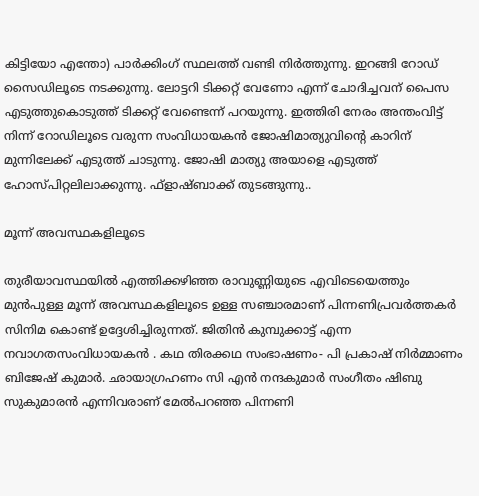കിട്ടിയോ എന്തോ) പാർക്കിംഗ് സ്ഥലത്ത് വണ്ടി നിർത്തുന്നു. ഇറങ്ങി റോഡ് സൈഡിലൂടെ നടക്കുന്നു. ലോട്ടറി ടിക്കറ്റ് വേണോ എന്ന് ചോദിച്ചവന് പൈസ എടുത്തുകൊടുത്ത് ടിക്കറ്റ് വേണ്ടെന്ന് പറയുന്നു. ഇത്തിരി നേരം അന്തംവിട്ട് നിന്ന് റോഡിലൂടെ വരുന്ന സംവിധായകൻ ജോഷിമാത്യുവിന്റെ കാറിന് മുന്നിലേക്ക് എടുത്ത് ചാടുന്നു. ജോഷി മാത്യു അയാളെ എടുത്ത് ഹോസ്പിറ്റലിലാക്കുന്നു. ഫ്‌ളാഷ്ബാക്ക് തുടങ്ങുന്നു..

മൂന്ന് അവസ്ഥകളിലൂടെ

തുരീയാവസ്ഥയിൽ എത്തിക്കഴിഞ്ഞ രാവുണ്ണിയുടെ എവിടെയെത്തും മുൻപുള്ള മൂന്ന് അവസ്ഥകളിലൂടെ ഉള്ള സഞ്ചാരമാണ് പിന്നണിപ്രവർത്തകർ സിനിമ കൊണ്ട് ഉദ്ദേശിച്ചിരുന്നത്. ജിതിൻ കുമ്പുക്കാട്ട് എന്ന നവാഗതസംവിധായകൻ . കഥ തിരക്കഥ സംഭാഷണം- പി പ്രകാഷ് നിർമ്മാണം ബിജേഷ് കുമാർ. ഛായാഗ്രഹണം സി എൻ നന്ദകുമാർ സംഗീതം ഷിബു സുകുമാരൻ എന്നിവരാണ് മേൽപറഞ്ഞ പിന്നണി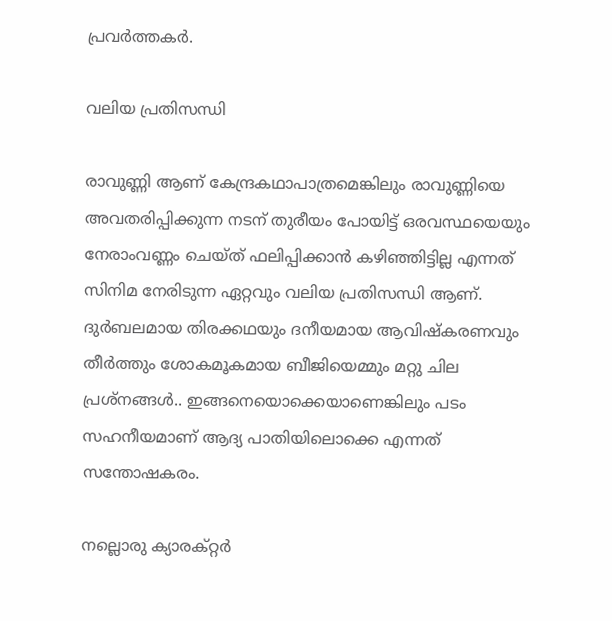പ്രവർത്തകർ.

വലിയ പ്രതിസന്ധി

രാവുണ്ണി ആണ് കേന്ദ്രകഥാപാത്രമെങ്കിലും രാവുണ്ണിയെ അവതരിപ്പിക്കുന്ന നടന് തുരീയം പോയിട്ട് ഒരവസ്ഥയെയും നേരാംവണ്ണം ചെയ്ത് ഫലിപ്പിക്കാൻ കഴിഞ്ഞിട്ടില്ല എന്നത് സിനിമ നേരിടുന്ന ഏറ്റവും വലിയ പ്രതിസന്ധി ആണ്. ദുർബലമായ തിരക്കഥയും ദനീയമായ ആവിഷ്കരണവും തീർത്തും ശോകമൂകമായ ബീജിയെമ്മും മറ്റു ചില പ്രശ്നങ്ങൾ.. ഇങ്ങനെയൊക്കെയാണെങ്കിലും പടം സഹനീയമാണ് ആദ്യ പാതിയിലൊക്കെ എന്നത് സന്തോഷകരം.

നല്ലൊരു ക്യാരക്റ്റർ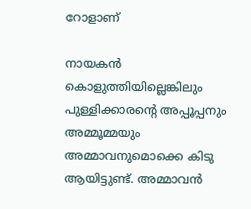റോളാണ്

നായകൻ കൊളുത്തിയില്ലെങ്കിലും പുള്ളിക്കാരന്റെ അപ്പൂപ്പനും അമ്മൂമ്മയും അമ്മാവനുമൊക്കെ കിടു ആയിട്ടുണ്ട്. അമ്മാവൻ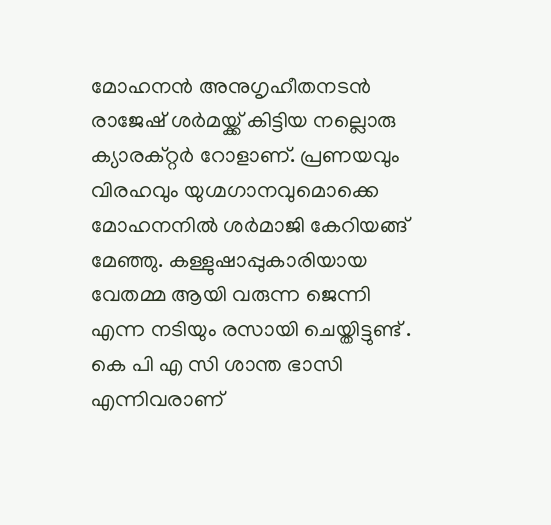മോഹനൻ അനുഗൃഹീതനടൻ രാജേഷ് ശർമയ്ക്ക് കിട്ടിയ നല്ലൊരു ക്യാരക്റ്റർ റോളാണ്. പ്രണയവും വിരഹവും യുഗ്മഗാനവുമൊക്കെ മോഹനനിൽ ശർമാജി കേറിയങ്ങ് മേഞ്ഞു. കള്ളുഷാപ്പുകാരിയായ വേതമ്മ ആയി വരുന്ന ജെന്നി എന്ന നടിയും രസായി ചെയ്തിട്ടുണ്ട് . കെ പി എ സി ശാന്ത ഭാസി എന്നിവരാണ്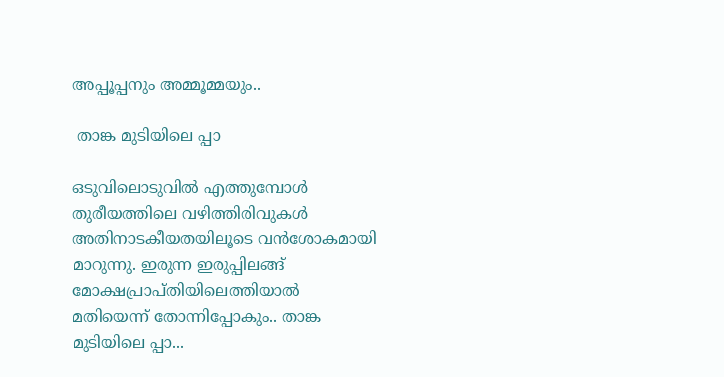അപ്പൂപ്പനും അമ്മൂമ്മയും..

 താങ്ക മുടിയിലെ പ്പാ

ഒടുവിലൊടുവിൽ എത്തുമ്പോൾ തുരീയത്തിലെ വഴിത്തിരിവുകൾ അതിനാടകീയതയിലൂടെ വൻശോകമായി മാറുന്നു. ഇരുന്ന ഇരുപ്പിലങ്ങ് മോക്ഷപ്രാപ്തിയിലെത്തിയാൽ മതിയെന്ന് തോന്നിപ്പോകും.. താങ്ക മുടിയിലെ പ്പാ...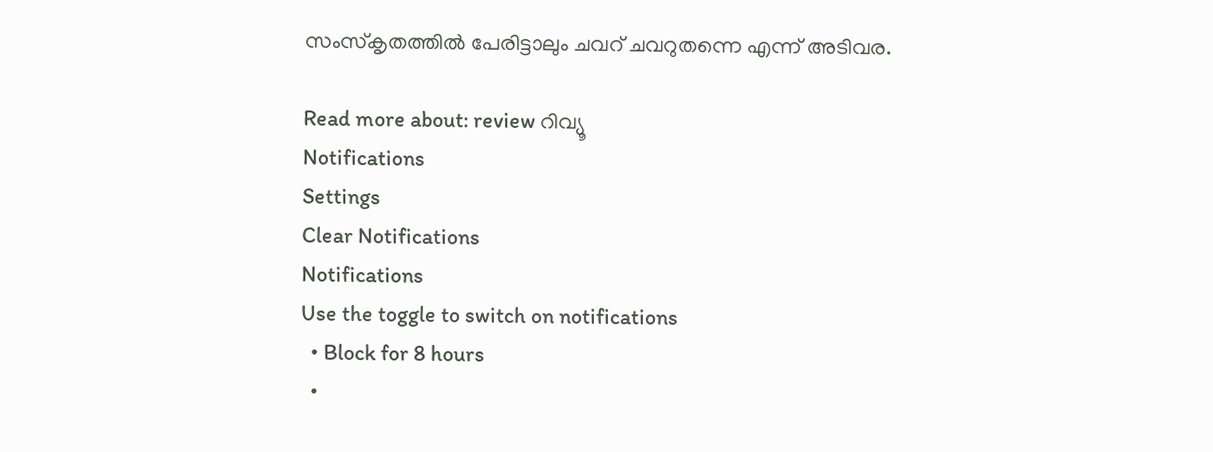സംസ്കൃതത്തിൽ പേരിട്ടാലും ചവറ് ചവറുതന്നെ എന്ന് അടിവര.

Read more about: review റിവ്യൂ
Notifications
Settings
Clear Notifications
Notifications
Use the toggle to switch on notifications
  • Block for 8 hours
  •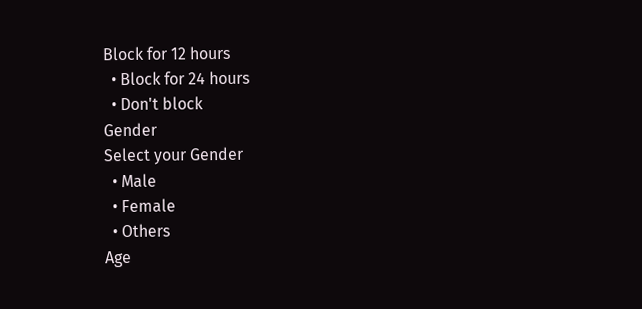Block for 12 hours
  • Block for 24 hours
  • Don't block
Gender
Select your Gender
  • Male
  • Female
  • Others
Age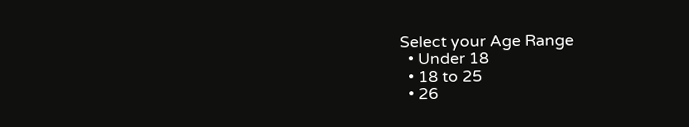Select your Age Range
  • Under 18
  • 18 to 25
  • 26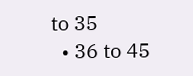to 35
  • 36 to 45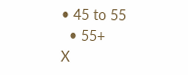• 45 to 55
  • 55+
X